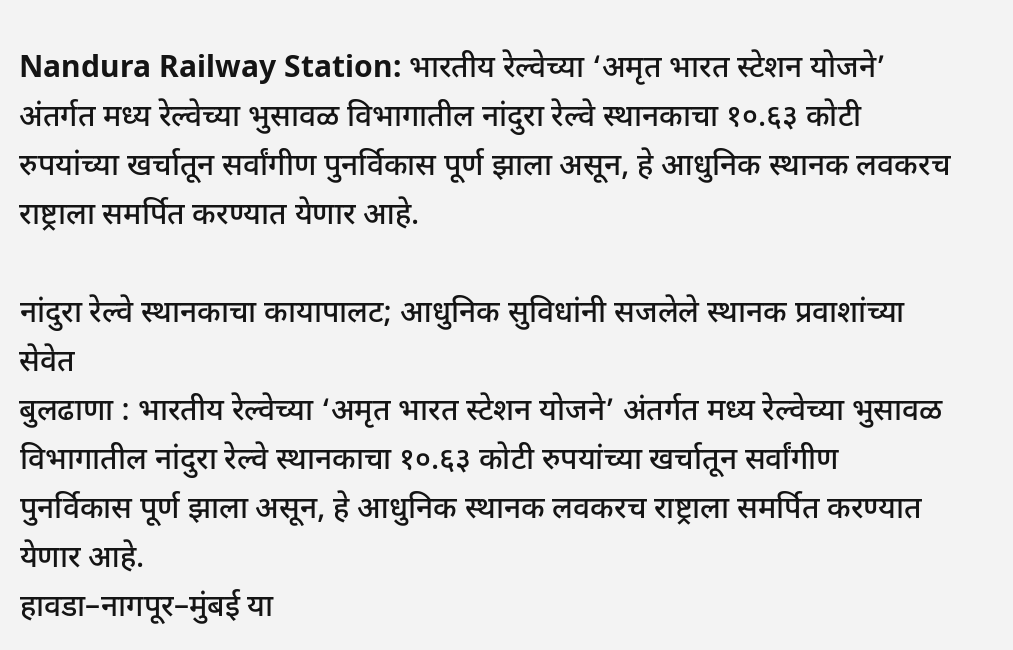Nandura Railway Station: भारतीय रेल्वेच्या ‘अमृत भारत स्टेशन योजने’ अंतर्गत मध्य रेल्वेच्या भुसावळ विभागातील नांदुरा रेल्वे स्थानकाचा १०.६३ कोटी रुपयांच्या खर्चातून सर्वांगीण पुनर्विकास पूर्ण झाला असून, हे आधुनिक स्थानक लवकरच राष्ट्राला समर्पित करण्यात येणार आहे.

नांदुरा रेल्वे स्थानकाचा कायापालट; आधुनिक सुविधांनी सजलेले स्थानक प्रवाशांच्या सेवेत
बुलढाणा : भारतीय रेल्वेच्या ‘अमृत भारत स्टेशन योजने’ अंतर्गत मध्य रेल्वेच्या भुसावळ विभागातील नांदुरा रेल्वे स्थानकाचा १०.६३ कोटी रुपयांच्या खर्चातून सर्वांगीण पुनर्विकास पूर्ण झाला असून, हे आधुनिक स्थानक लवकरच राष्ट्राला समर्पित करण्यात येणार आहे.
हावडा–नागपूर–मुंबई या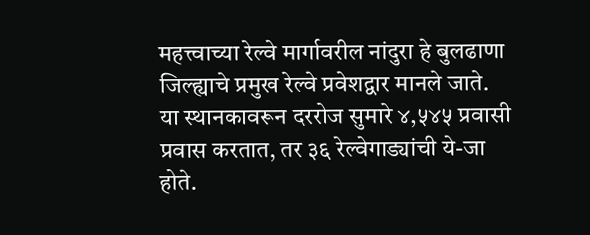महत्त्वाच्या रेल्वे मार्गावरील नांदुरा हे बुलढाणा जिल्ह्याचे प्रमुख रेल्वे प्रवेशद्वार मानले जाते. या स्थानकावरून दररोज सुमारे ४,५४५ प्रवासी प्रवास करतात, तर ३६ रेल्वेगाड्यांची ये-जा होते.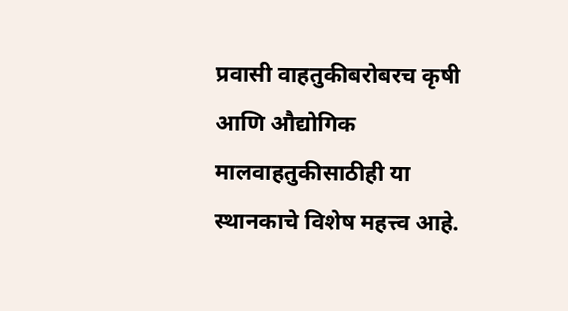प्रवासी वाहतुकीबरोबरच कृषी आणि औद्योगिक मालवाहतुकीसाठीही या स्थानकाचे विशेष महत्त्व आहे.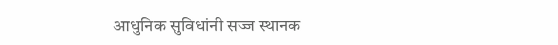आधुनिक सुविधांनी सज्ज स्थानक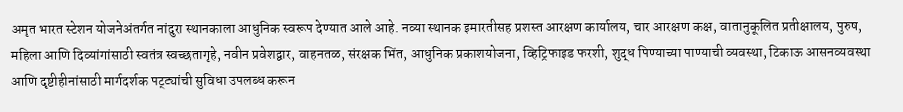अमृत भारत स्टेशन योजनेअंतर्गत नांदुरा स्थानकाला आधुनिक स्वरूप देण्यात आले आहे. नव्या स्थानक इमारतीसह प्रशस्त आरक्षण कार्यालय, चार आरक्षण कक्ष, वातानुकूलित प्रतीक्षालय, पुरुष, महिला आणि दिव्यांगांसाठी स्वतंत्र स्वच्छतागृहे, नवीन प्रवेशद्वार, वाहनतळ, संरक्षक भिंत, आधुनिक प्रकाशयोजना, व्हिट्रिफाइड फरशी, शुद्ध पिण्याच्या पाण्याची व्यवस्था, टिकाऊ आसनव्यवस्था आणि दृष्टीहीनांसाठी मार्गदर्शक पट्ट्यांची सुविधा उपलब्ध करून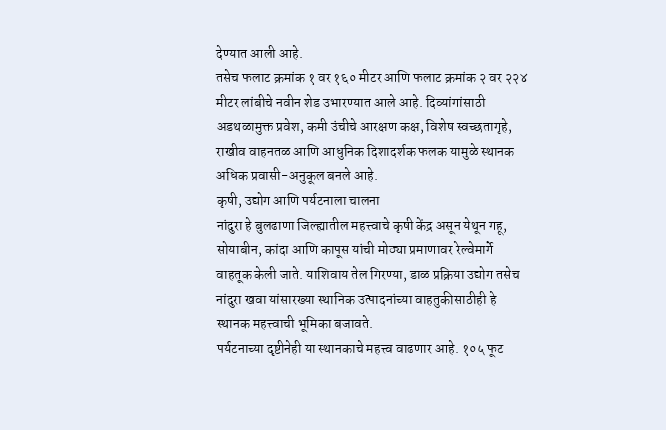देण्यात आली आहे.
तसेच फलाट क्रमांक १ वर १६० मीटर आणि फलाट क्रमांक २ वर २२४ मीटर लांबीचे नवीन शेड उभारण्यात आले आहे. दिव्यांगांसाठी अडथळामुक्त प्रवेश, कमी उंचीचे आरक्षण कक्ष, विशेष स्वच्छतागृहे, राखीव वाहनतळ आणि आधुनिक दिशादर्शक फलक यामुळे स्थानक अधिक प्रवासी-अनुकूल बनले आहे.
कृषी, उद्योग आणि पर्यटनाला चालना
नांदुरा हे बुलढाणा जिल्ह्यातील महत्त्वाचे कृषी केंद्र असून येथून गहू, सोयाबीन, कांदा आणि कापूस यांची मोठ्या प्रमाणावर रेल्वेमार्गे वाहतूक केली जाते. याशिवाय तेल गिरण्या, डाळ प्रक्रिया उद्योग तसेच नांदुरा खवा यांसारख्या स्थानिक उत्पादनांच्या वाहतुकीसाठीही हे स्थानक महत्त्वाची भूमिका बजावते.
पर्यटनाच्या दृष्टीनेही या स्थानकाचे महत्त्व वाढणार आहे. १०५ फूट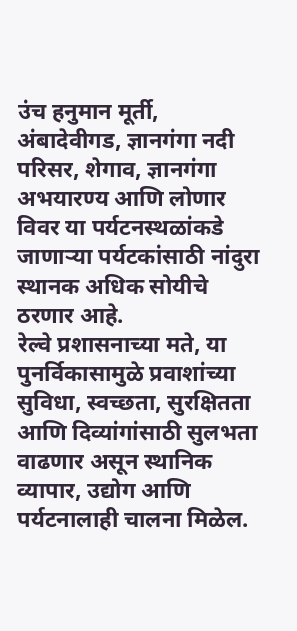उंच हनुमान मूर्ती, अंबादेवीगड, ज्ञानगंगा नदी परिसर, शेगाव, ज्ञानगंगा अभयारण्य आणि लोणार विवर या पर्यटनस्थळांकडे जाणाऱ्या पर्यटकांसाठी नांदुरा स्थानक अधिक सोयीचे ठरणार आहे.
रेल्वे प्रशासनाच्या मते, या पुनर्विकासामुळे प्रवाशांच्या सुविधा, स्वच्छता, सुरक्षितता आणि दिव्यांगांसाठी सुलभता वाढणार असून स्थानिक व्यापार, उद्योग आणि पर्यटनालाही चालना मिळेल.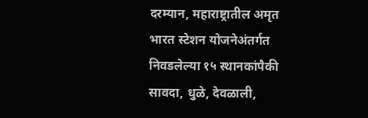दरम्यान, महाराष्ट्रातील अमृत भारत स्टेशन योजनेअंतर्गत निवडलेल्या १५ स्थानकांपैकी सावदा, धुळे, देवळाली,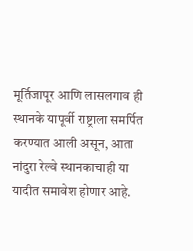मूर्तिजापूर आणि लासलगाव ही स्थानके यापूर्वी राष्ट्राला समर्पित करण्यात आली असून, आता नांदुरा रेल्वे स्थानकाचाही या यादीत समावेश होणार आहे.